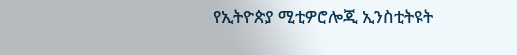የኢትዮጵያ ሚቲዎሮሎጂ ኢንስቲትዩት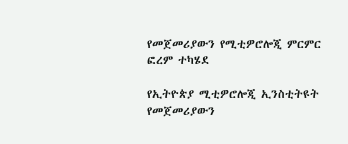የመጀመሪያውን የሚቲዎሮሎጂ ምርምር ፎረም ተካሄደ

የኢትዮጵያ ሚቲዎሮሎጂ ኢንስቲትዩት የመጀመሪያውን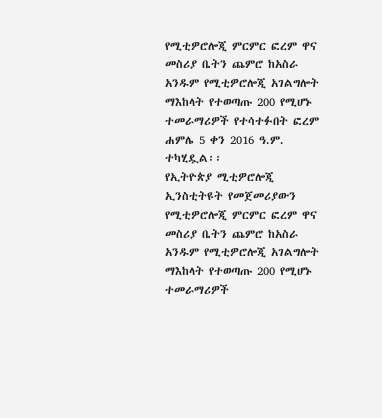የሚቲዎሮሎጂ ምርምር ፎረም ዋና መስሪያ ቤትን ጨምሮ ከአስራ አንዱም የሚቲዎሮሎጂ አገልግሎት ማእከላት የተወጣጡ 200 የሚሆኑ ተመራማሪዎች የተሳተፉበት ፎረም ሐምሌ 5 ቀን 2016 ዓ.ም. ተካሂዷል፡፡
የኢትዮጵያ ሚቲዎሮሎጂ ኢንስቲትዩት የመጀመሪያውን የሚቲዎሮሎጂ ምርምር ፎረም ዋና መስሪያ ቤትን ጨምሮ ከአስራ አንዱም የሚቲዎሮሎጂ አገልግሎት ማእከላት የተወጣጡ 200 የሚሆኑ ተመራማሪዎች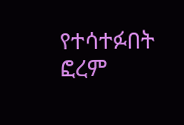የተሳተፉበት ፎረም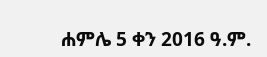ሐምሌ 5 ቀን 2016 ዓ.ም.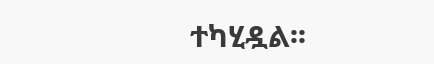ተካሂዷል፡፡